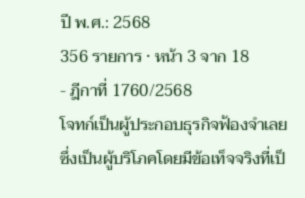ปี พ.ศ.: 2568
356 รายการ · หน้า 3 จาก 18
- ฎีกาที่ 1760/2568
โจทก์เป็นผู้ประกอบธุรกิจฟ้องจำเลยซึ่งเป็นผู้บริโภคโดยมีข้อเท็จจริงที่เป็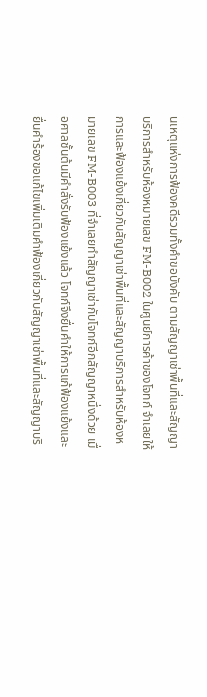นเหตุแห่งการฟ้องคดีรวมทั้งคำขอบังคับ ตามสัญญาเช่าพื้นที่และสัญญาบริการสำหรับห้องหมายเลข FM-B002 ในศูนย์การค้าของโจทก์ จำเลยให้การและฟ้องแย้งเกี่ยวกับสัญญาเช่าพื้นที่และสัญญาบริการสำหรับห้องหมายเลข FM-B003 ที่จำเลยทำสัญญาเช่ากับโจทก์อีกสัญญาหนึ่งด้วย เมื่อศาลชั้นต้นมีคำสั่งรับฟ้องแย้งแล้ว โจทก์จึงยื่นคำให้การแก้ฟ้องแย้งและยื่นคำร้องขอแก้ไขเพิ่มเติมคำฟ้องเกี่ยวกับสัญญาเช่าพื้นที่และสัญญาบริ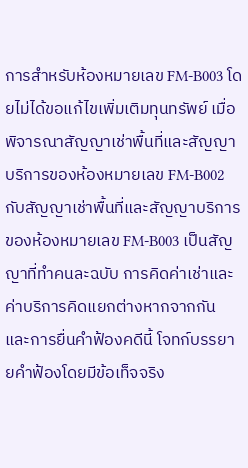การสำหรับห้องหมายเลข FM-B003 โดยไม่ได้ขอแก้ไขเพิ่มเติมทุนทรัพย์ เมื่อพิจารณาสัญญาเช่าพื้นที่และสัญญาบริการของห้องหมายเลข FM-B002 กับสัญญาเช่าพื้นที่และสัญญาบริการของห้องหมายเลข FM-B003 เป็นสัญญาที่ทำคนละฉบับ การคิดค่าเช่าและค่าบริการคิดแยกต่างหากจากกัน และการยื่นคำฟ้องคดีนี้ โจทก์บรรยายคำฟ้องโดยมีข้อเท็จจริง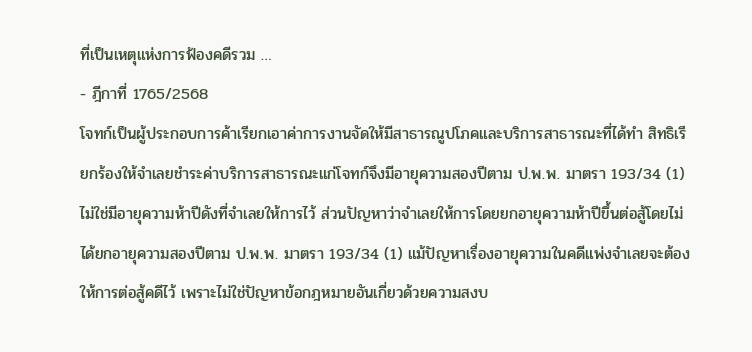ที่เป็นเหตุแห่งการฟ้องคดีรวม …
- ฎีกาที่ 1765/2568
โจทก์เป็นผู้ประกอบการค้าเรียกเอาค่าการงานจัดให้มีสาธารณูปโภคและบริการสาธารณะที่ได้ทำ สิทธิเรียกร้องให้จำเลยชำระค่าบริการสาธารณะแก่โจทก์จึงมีอายุความสองปีตาม ป.พ.พ. มาตรา 193/34 (1) ไม่ใช่มีอายุความห้าปีดังที่จำเลยให้การไว้ ส่วนปัญหาว่าจำเลยให้การโดยยกอายุความห้าปีขึ้นต่อสู้โดยไม่ได้ยกอายุความสองปีตาม ป.พ.พ. มาตรา 193/34 (1) แม้ปัญหาเรื่องอายุความในคดีแพ่งจำเลยจะต้องให้การต่อสู้คดีไว้ เพราะไม่ใช่ปัญหาข้อกฎหมายอันเกี่ยวด้วยความสงบ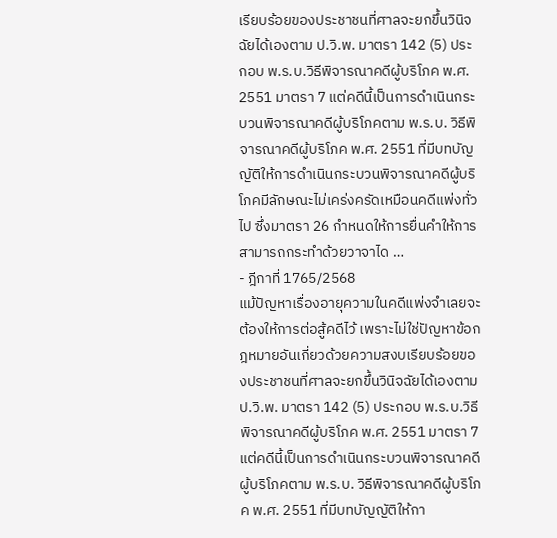เรียบร้อยของประชาชนที่ศาลจะยกขึ้นวินิจฉัยได้เองตาม ป.วิ.พ. มาตรา 142 (5) ประกอบ พ.ร.บ.วิธีพิจารณาคดีผู้บริโภค พ.ศ. 2551 มาตรา 7 แต่คดีนี้เป็นการดำเนินกระบวนพิจารณาคดีผู้บริโภคตาม พ.ร.บ. วิธีพิจารณาคดีผู้บริโภค พ.ศ. 2551 ที่มีบทบัญญัติให้การดำเนินกระบวนพิจารณาคดีผู้บริโภคมีลักษณะไม่เคร่งครัดเหมือนคดีแพ่งทั่วไป ซึ่งมาตรา 26 กำหนดให้การยื่นคำให้การสามารถกระทำด้วยวาจาได …
- ฎีกาที่ 1765/2568
แม้ปัญหาเรื่องอายุความในคดีแพ่งจำเลยจะต้องให้การต่อสู้คดีไว้ เพราะไม่ใช่ปัญหาข้อกฎหมายอันเกี่ยวด้วยความสงบเรียบร้อยของประชาชนที่ศาลจะยกขึ้นวินิจฉัยได้เองตาม ป.วิ.พ. มาตรา 142 (5) ประกอบ พ.ร.บ.วิธีพิจารณาคดีผู้บริโภค พ.ศ. 2551 มาตรา 7 แต่คดีนี้เป็นการดำเนินกระบวนพิจารณาคดีผู้บริโภคตาม พ.ร.บ. วิธีพิจารณาคดีผู้บริโภค พ.ศ. 2551 ที่มีบทบัญญัติให้กา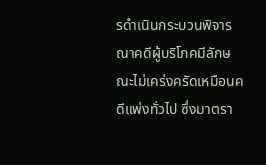รดำเนินกระบวนพิจารณาคดีผู้บริโภคมีลักษณะไม่เคร่งครัดเหมือนคดีแพ่งทั่วไป ซึ่งมาตรา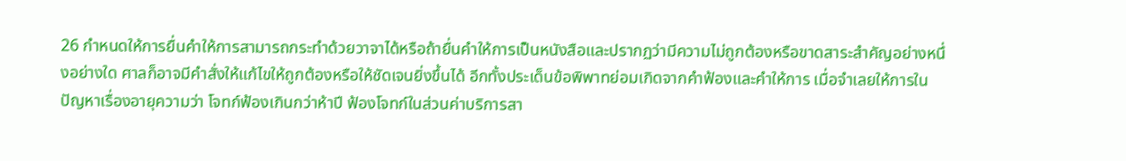26 กำหนดให้การยื่นคำให้การสามารถกระทำด้วยวาจาได้หรือถ้ายื่นคำให้การเป็นหนังสือและปรากฏว่ามีความไม่ถูกต้องหรือขาดสาระสำคัญอย่างหนึ่งอย่างใด ศาลก็อาจมีคำสั่งให้แก้ไขให้ถูกต้องหรือให้ชัดเจนยิ่งขึ้นได้ อีกทั้งประเด็นข้อพิพาทย่อมเกิดจากคำฟ้องและคำให้การ เมื่อจำเลยให้การในปัญหาเรื่องอายุความว่า โจทก์ฟ้องเกินกว่าห้าปี ฟ้องโจทก์ในส่วนค่าบริการสา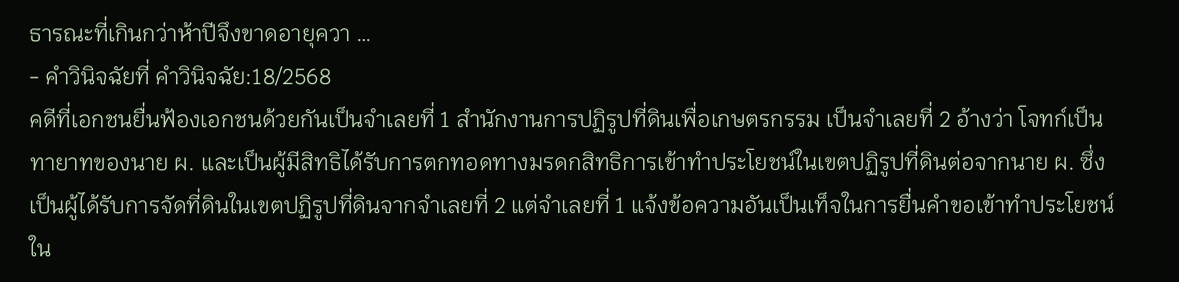ธารณะที่เกินกว่าห้าปีจึงขาดอายุควา …
- คำวินิจฉัยที่ คำวินิจฉัย:18/2568
คดีที่เอกชนยื่นฟ้องเอกชนด้วยกันเป็นจำเลยที่ 1 สำนักงานการปฏิรูปที่ดินเพื่อเกษตรกรรม เป็นจำเลยที่ 2 อ้างว่า โจทก์เป็นทายาทของนาย ผ. และเป็นผู้มีสิทธิได้รับการตกทอดทางมรดกสิทธิการเข้าทำประโยชน์ในเขตปฏิรูปที่ดินต่อจากนาย ผ. ซึ่งเป็นผู้ได้รับการจัดที่ดินในเขตปฏิรูปที่ดินจากจำเลยที่ 2 แต่จำเลยที่ 1 แจ้งข้อความอันเป็นเท็จในการยื่นคำขอเข้าทำประโยชน์ใน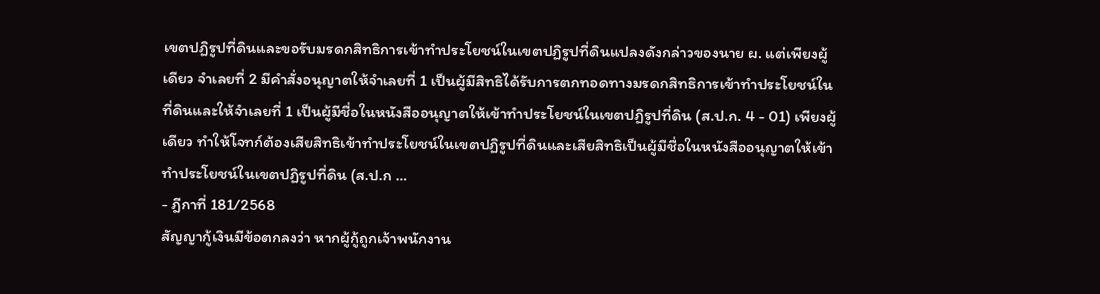เขตปฏิรูปที่ดินและขอรับมรดกสิทธิการเข้าทำประโยชน์ในเขตปฏิรูปที่ดินแปลงดังกล่าวของนาย ผ. แต่เพียงผู้เดียว จำเลยที่ 2 มีคำสั่งอนุญาตให้จำเลยที่ 1 เป็นผู้มีสิทธิได้รับการตกทอดทางมรดกสิทธิการเข้าทำประโยชน์ในที่ดินและให้จำเลยที่ 1 เป็นผู้มีชื่อในหนังสืออนุญาตให้เข้าทำประโยชน์ในเขตปฏิรูปที่ดิน (ส.ป.ก. 4 - 01) เพียงผู้เดียว ทำให้โจทก์ต้องเสียสิทธิเข้าทำประโยชน์ในเขตปฏิรูปที่ดินและเสียสิทธิเป็นผู้มีชื่อในหนังสืออนุญาตให้เข้าทำประโยชน์ในเขตปฏิรูปที่ดิน (ส.ป.ก …
- ฎีกาที่ 181/2568
สัญญากู้เงินมีข้อตกลงว่า หากผู้กู้ถูกเจ้าพนักงาน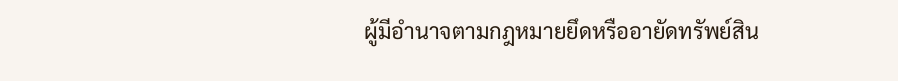ผู้มีอำนาจตามกฎหมายยึดหรืออายัดทรัพย์สิน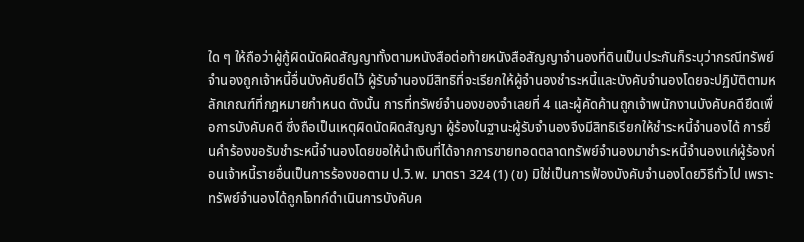ใด ๆ ให้ถือว่าผู้กู้ผิดนัดผิดสัญญาทั้งตามหนังสือต่อท้ายหนังสือสัญญาจำนองที่ดินเป็นประกันก็ระบุว่ากรณีทรัพย์จำนองถูกเจ้าหนี้อื่นบังคับยึดไว้ ผู้รับจำนองมีสิทธิที่จะเรียกให้ผู้จำนองชำระหนี้และบังคับจำนองโดยจะปฏิบัติตามหลักเกณฑ์ที่กฎหมายกำหนด ดังนั้น การที่ทรัพย์จำนองของจำเลยที่ 4 และผู้คัดค้านถูกเจ้าพนักงานบังคับคดียึดเพื่อการบังคับคดี ซึ่งถือเป็นเหตุผิดนัดผิดสัญญา ผู้ร้องในฐานะผู้รับจำนองจึงมีสิทธิเรียกให้ชำระหนี้จำนองได้ การยื่นคำร้องขอรับชำระหนี้จำนองโดยขอให้นำเงินที่ได้จากการขายทอดตลาดทรัพย์จำนองมาชำระหนี้จำนองแก่ผู้ร้องก่อนเจ้าหนี้รายอื่นเป็นการร้องขอตาม ป.วิ.พ. มาตรา 324 (1) (ข) มิใช่เป็นการฟ้องบังคับจำนองโดยวิธีทั่วไป เพราะทรัพย์จำนองได้ถูกโจทก์ดำเนินการบังคับค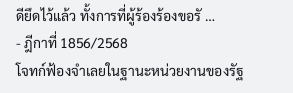ดียึดไว้แล้ว ทั้งการที่ผู้ร้องร้องขอรั …
- ฎีกาที่ 1856/2568
โจทก์ฟ้องจำเลยในฐานะหน่วยงานของรัฐ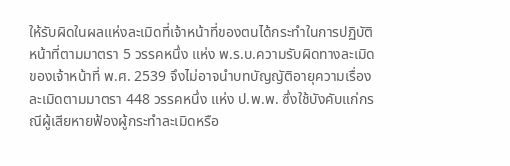ให้รับผิดในผลแห่งละเมิดที่เจ้าหน้าที่ของตนได้กระทำในการปฏิบัติหน้าที่ตามมาตรา 5 วรรคหนึ่ง แห่ง พ.ร.บ.ความรับผิดทางละเมิดของเจ้าหน้าที่ พ.ศ. 2539 จึงไม่อาจนำบทบัญญัติอายุความเรื่องละเมิดตามมาตรา 448 วรรคหนึ่ง แห่ง ป.พ.พ. ซึ่งใช้บังคับแก่กรณีผู้เสียหายฟ้องผู้กระทำละเมิดหรือ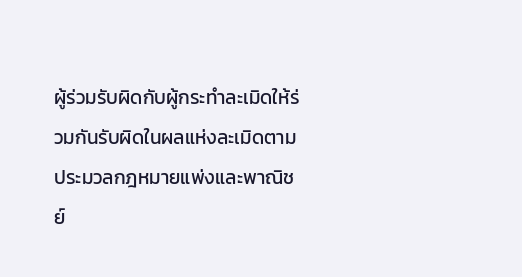ผู้ร่วมรับผิดกับผู้กระทำละเมิดให้ร่วมกันรับผิดในผลแห่งละเมิดตามประมวลกฎหมายแพ่งและพาณิชย์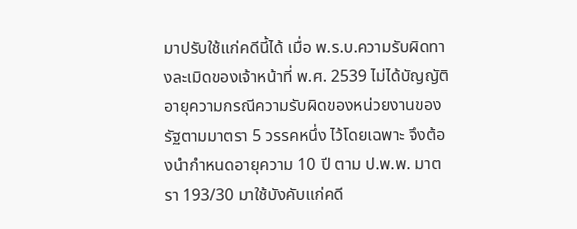มาปรับใช้แก่คดีนี้ได้ เมื่อ พ.ร.บ.ความรับผิดทางละเมิดของเจ้าหน้าที่ พ.ศ. 2539 ไม่ได้บัญญัติอายุความกรณีความรับผิดของหน่วยงานของรัฐตามมาตรา 5 วรรคหนึ่ง ไว้โดยเฉพาะ จึงต้องนำกำหนดอายุความ 10 ปี ตาม ป.พ.พ. มาตรา 193/30 มาใช้บังคับแก่คดี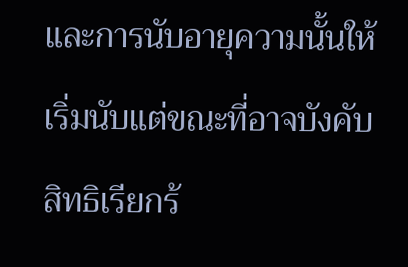และการนับอายุความนั้นให้เริ่มนับแต่ขณะที่อาจบังคับสิทธิเรียกร้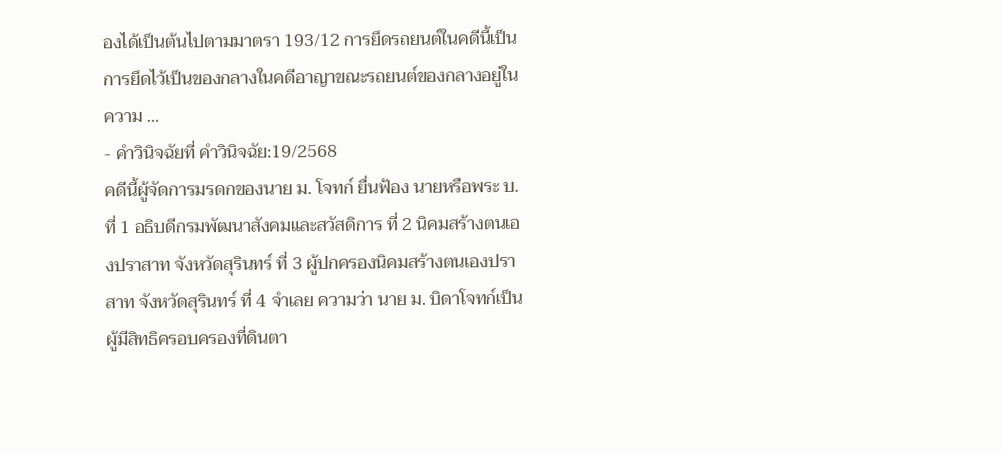องได้เป็นต้นไปตามมาตรา 193/12 การยึดรถยนต์ในคดีนี้เป็นการยึดไว้เป็นของกลางในคดีอาญาขณะรถยนต์ของกลางอยู่ในความ …
- คำวินิจฉัยที่ คำวินิจฉัย:19/2568
คดีนี้ผู้จัดการมรดกของนาย ม. โจทก์ ยื่นฟ้อง นายหรือพระ บ. ที่ 1 อธิบดีกรมพัฒนาสังคมและสวัสดิการ ที่ 2 นิคมสร้างตนเองปราสาท จังหวัดสุรินทร์ ที่ 3 ผู้ปกครองนิคมสร้างตนเองปราสาท จังหวัดสุรินทร์ ที่ 4 จำเลย ความว่า นาย ม. บิดาโจทก์เป็นผู้มีสิทธิครอบครองที่ดินตา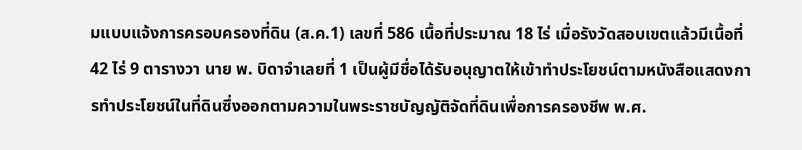มแบบแจ้งการครอบครองที่ดิน (ส.ค.1) เลขที่ 586 เนื้อที่ประมาณ 18 ไร่ เมื่อรังวัดสอบเขตแล้วมีเนื้อที่ 42 ไร่ 9 ตารางวา นาย พ. บิดาจำเลยที่ 1 เป็นผู้มีชื่อได้รับอนุญาตให้เข้าทำประโยชน์ตามหนังสือแสดงการทำประโยชน์ในที่ดินซึ่งออกตามความในพระราชบัญญัติจัดที่ดินเพื่อการครองชีพ พ.ศ.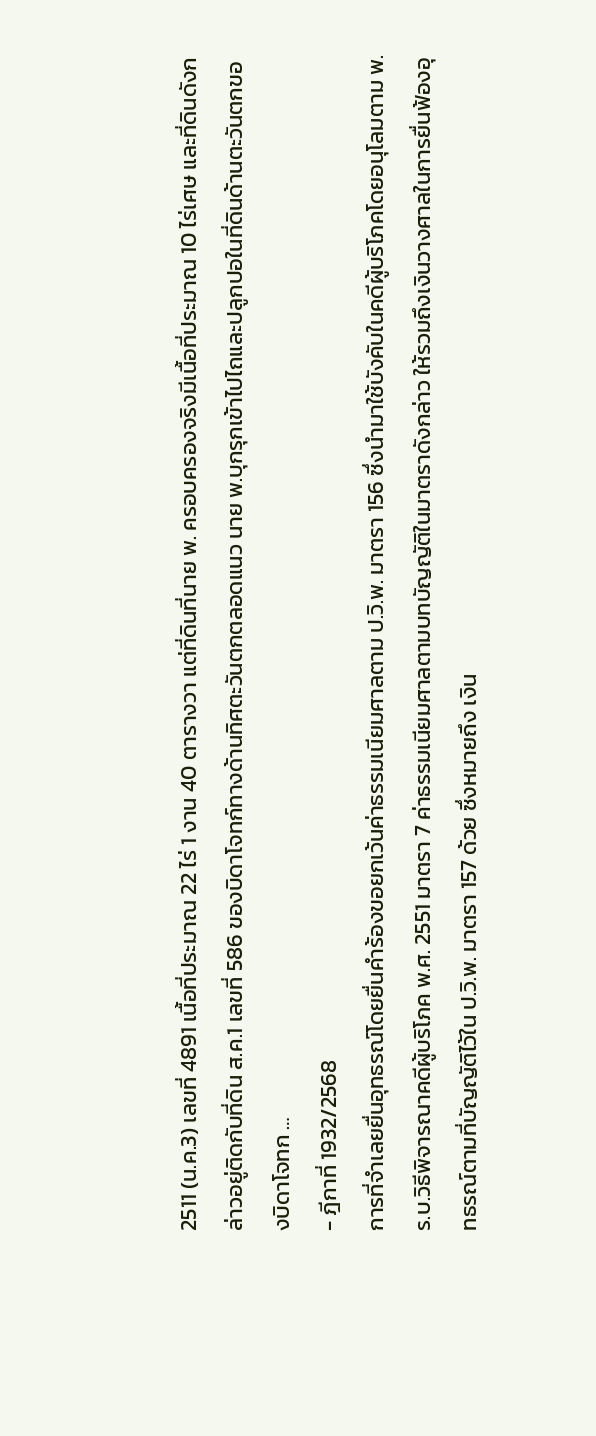2511 (น.ค.3) เลขที่ 4891 เนื้อที่ประมาณ 22 ไร่ 1 งาน 40 ตารางวา แต่ที่ดินที่นาย พ. ครอบครองจริงมีเนื้อที่ประมาณ 10 ไร่เศษ และที่ดินดังกล่าวอยู่ติดกับที่ดิน ส.ค.1 เลขที่ 586 ของบิดาโจทก์ทางด้านทิศตะวันตกตลอดแนว นาย พ.บุกรุกเข้าไปไถและปลูกปอในที่ดินด้านตะวันตกของบิดาโจทก …
- ฎีกาที่ 1932/2568
การที่จำเลยยื่นอุทธรณ์โดยยื่นคำร้องขอยกเว้นค่าธรรมเนียมศาลตาม ป.วิ.พ. มาตรา 156 ซึ่งนำมาใช้บังคับในคดีผู้บริโภคโดยอนุโลมตาม พ.ร.บ.วิธีพิจารณาคดีผู้บริโภค พ.ศ. 2551 มาตรา 7 ค่าธรรมเนียมศาลตามบทบัญญัติในมาตราดังกล่าว ให้รวมถึงเงินวางศาลในการยื่นฟ้องอุทธรณ์ตามที่บัญญัติไว้ใน ป.วิ.พ. มาตรา 157 ด้วย ซึ่งหมายถึง เงิน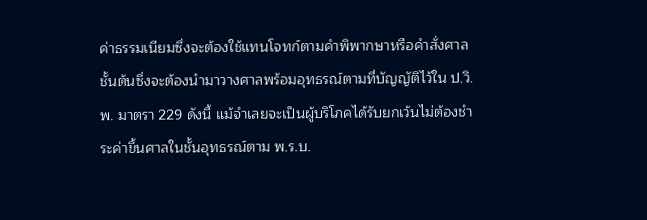ค่าธรรมเนียมซึ่งจะต้องใช้แทนโจทก์ตามคำพิพากษาหรือคำสั่งศาลชั้นต้นซึ่งจะต้องนำมาวางศาลพร้อมอุทธรณ์ตามที่บัญญัติไว้ใน ป.วิ.พ. มาตรา 229 ดังนี้ แม้จำเลยจะเป็นผู้บริโภคได้รับยกเว้นไม่ต้องชำระค่าขึ้นศาลในชั้นอุทธรณ์ตาม พ.ร.บ.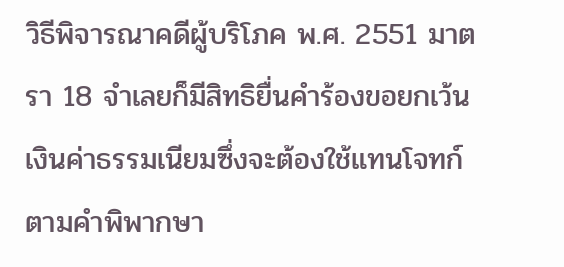วิธีพิจารณาคดีผู้บริโภค พ.ศ. 2551 มาตรา 18 จำเลยก็มีสิทธิยื่นคำร้องขอยกเว้นเงินค่าธรรมเนียมซึ่งจะต้องใช้แทนโจทก์ตามคำพิพากษา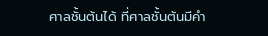ศาลชั้นต้นได้ ที่ศาลชั้นต้นมีคำ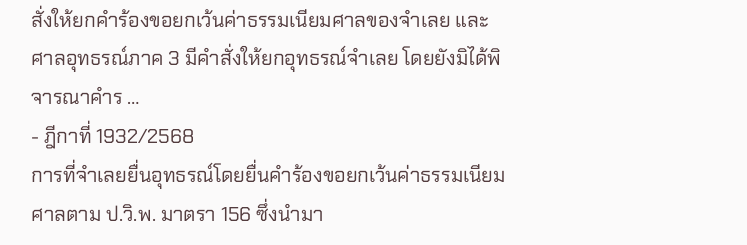สั่งให้ยกคำร้องขอยกเว้นค่าธรรมเนียมศาลของจำเลย และศาลอุทธรณ์ภาค 3 มีคำสั่งให้ยกอุทธรณ์จำเลย โดยยังมิได้พิจารณาคำร …
- ฎีกาที่ 1932/2568
การที่จำเลยยื่นอุทธรณ์โดยยื่นคำร้องขอยกเว้นค่าธรรมเนียมศาลตาม ป.วิ.พ. มาตรา 156 ซึ่งนำมา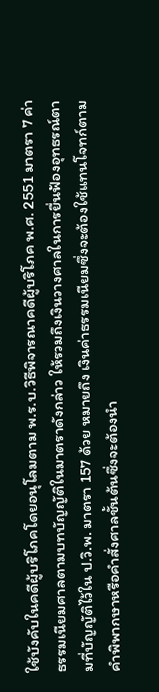ใช้บังคับในคดีผู้บริโภคโดยอนุโลมตาม พ.ร.บ.วิธีพิจารณาคดีผู้บริโภค พ.ศ. 2551 มาตรา 7 ค่าธรรมเนียมศาลตามบทบัญญัติในมาตราดังกล่าว ให้รวมถึงเงินวางศาลในการยื่นฟ้องอุทธรณ์ตามที่บัญญัติไว้ใน ป.วิ.พ. มาตรา 157 ด้วย หมายถึง เงินค่าธรรมเนียมซึ่งจะต้องใช้แทนโจทก์ตามคำพิพากษาหรือคำสั่งศาลชั้นต้นซึ่งจะต้องนำ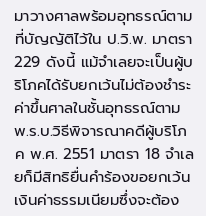มาวางศาลพร้อมอุทธรณ์ตามที่บัญญัติไว้ใน ป.วิ.พ. มาตรา 229 ดังนี้ แม้จำเลยจะเป็นผู้บริโภคได้รับยกเว้นไม่ต้องชำระค่าขึ้นศาลในชั้นอุทธรณ์ตาม พ.ร.บ.วิธีพิจารณาคดีผู้บริโภค พ.ศ. 2551 มาตรา 18 จำเลยก็มีสิทธิยื่นคำร้องขอยกเว้นเงินค่าธรรมเนียมซึ่งจะต้อง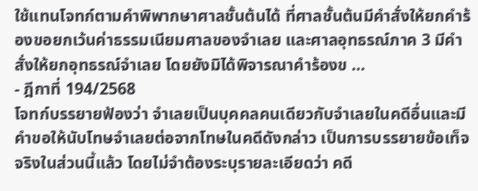ใช้แทนโจทก์ตามคำพิพากษาศาลชั้นต้นได้ ที่ศาลชั้นต้นมีคำสั่งให้ยกคำร้องขอยกเว้นค่าธรรมเนียมศาลของจำเลย และศาลอุทธรณ์ภาค 3 มีคำสั่งให้ยกอุทธรณ์จำเลย โดยยังมิได้พิจารณาคำร้องข …
- ฎีกาที่ 194/2568
โจทก์บรรยายฟ้องว่า จำเลยเป็นบุคคลคนเดียวกับจำเลยในคดีอื่นและมีคำขอให้นับโทษจำเลยต่อจากโทษในคดีดังกล่าว เป็นการบรรยายข้อเท็จจริงในส่วนนี้แล้ว โดยไม่จำต้องระบุรายละเอียดว่า คดี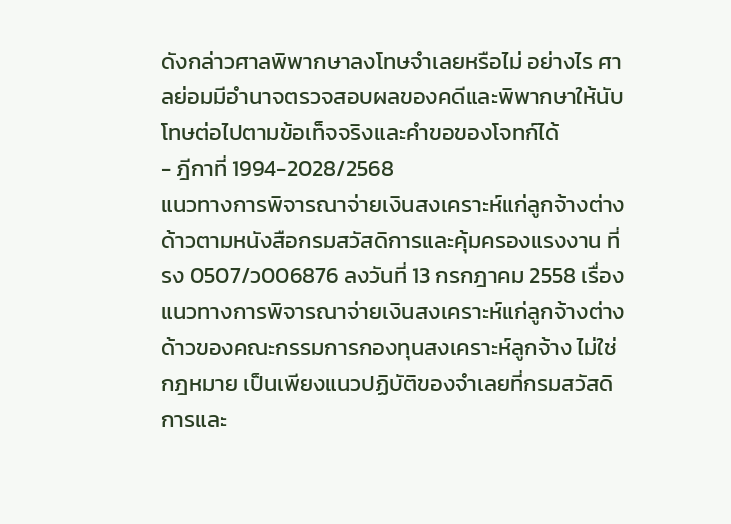ดังกล่าวศาลพิพากษาลงโทษจำเลยหรือไม่ อย่างไร ศาลย่อมมีอำนาจตรวจสอบผลของคดีและพิพากษาให้นับโทษต่อไปตามข้อเท็จจริงและคำขอของโจทก์ได้
- ฎีกาที่ 1994-2028/2568
แนวทางการพิจารณาจ่ายเงินสงเคราะห์แก่ลูกจ้างต่างด้าวตามหนังสือกรมสวัสดิการและคุ้มครองแรงงาน ที่ รง 0507/ว006876 ลงวันที่ 13 กรกฎาคม 2558 เรื่อง แนวทางการพิจารณาจ่ายเงินสงเคราะห์แก่ลูกจ้างต่างด้าวของคณะกรรมการกองทุนสงเคราะห์ลูกจ้าง ไม่ใช่กฎหมาย เป็นเพียงแนวปฏิบัติของจำเลยที่กรมสวัสดิการและ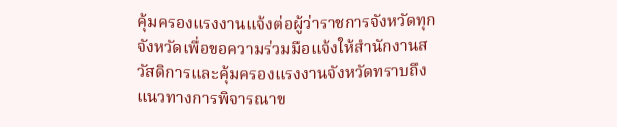คุ้มครองแรงงานแจ้งต่อผู้ว่าราชการจังหวัดทุกจังหวัดเพื่อขอความร่วมมือแจ้งให้สำนักงานสวัสดิการและคุ้มครองแรงงานจังหวัดทราบถึงแนวทางการพิจารณาข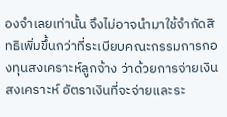องจำเลยเท่านั้น จึงไม่อาจนำมาใช้จำกัดสิทธิเพิ่มขึ้นกว่าที่ระเบียบคณะกรรมการกองทุนสงเคราะห์ลูกจ้าง ว่าด้วยการจ่ายเงินสงเคราะห์ อัตราเงินที่จะจ่ายและระ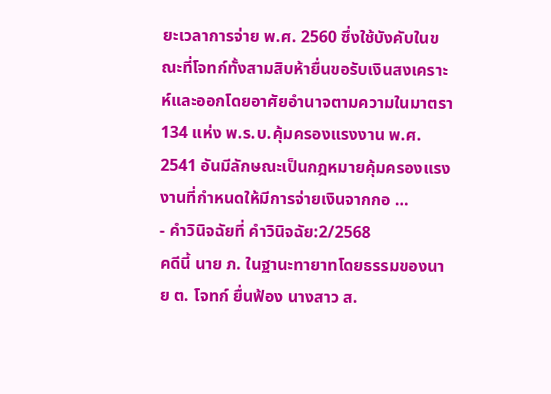ยะเวลาการจ่าย พ.ศ. 2560 ซึ่งใช้บังคับในขณะที่โจทก์ทั้งสามสิบห้ายื่นขอรับเงินสงเคราะห์และออกโดยอาศัยอำนาจตามความในมาตรา 134 แห่ง พ.ร.บ.คุ้มครองแรงงาน พ.ศ. 2541 อันมีลักษณะเป็นกฎหมายคุ้มครองแรงงานที่กำหนดให้มีการจ่ายเงินจากกอ …
- คำวินิจฉัยที่ คำวินิจฉัย:2/2568
คดีนี้ นาย ภ. ในฐานะทายาทโดยธรรมของนาย ต. โจทก์ ยื่นฟ้อง นางสาว ส.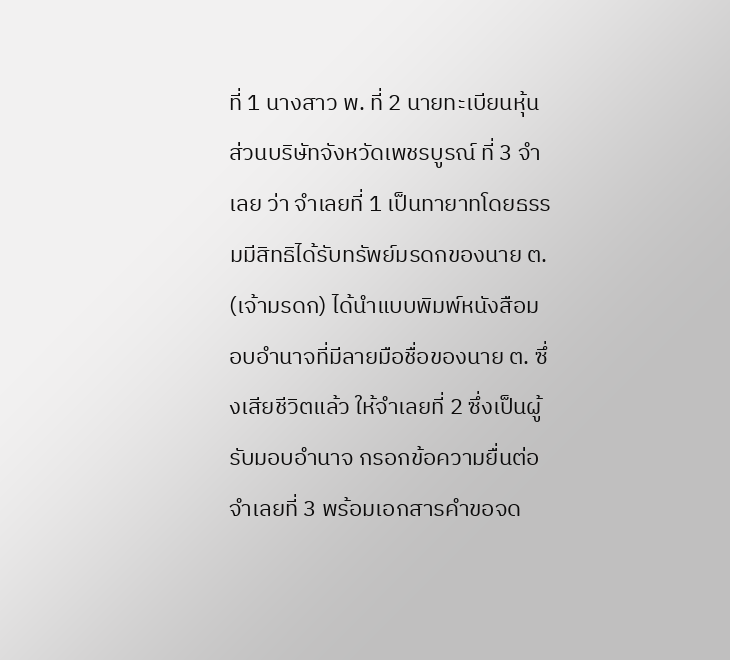ที่ 1 นางสาว พ. ที่ 2 นายทะเบียนหุ้นส่วนบริษัทจังหวัดเพชรบูรณ์ ที่ 3 จำเลย ว่า จำเลยที่ 1 เป็นทายาทโดยธรรมมีสิทธิได้รับทรัพย์มรดกของนาย ต. (เจ้ามรดก) ได้นำแบบพิมพ์หนังสือมอบอำนาจที่มีลายมือชื่อของนาย ต. ซึ่งเสียชีวิตแล้ว ให้จำเลยที่ 2 ซึ่งเป็นผู้รับมอบอำนาจ กรอกข้อความยื่นต่อจำเลยที่ 3 พร้อมเอกสารคำขอจด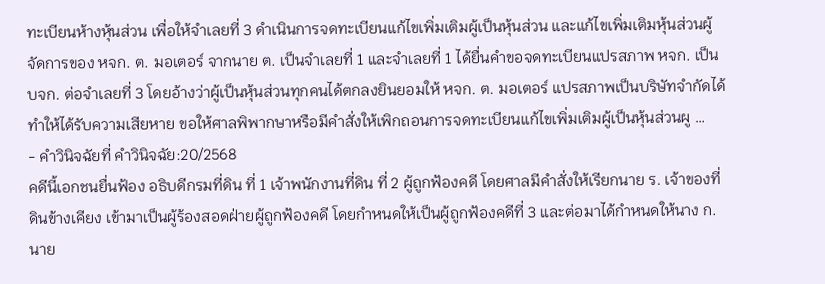ทะเบียนห้างหุ้นส่วน เพื่อให้จำเลยที่ 3 ดำเนินการจดทะเบียนแก้ไขเพิ่มเติมผู้เป็นหุ้นส่วน และแก้ไขเพิ่มเติมหุ้นส่วนผู้จัดการของ หจก. ต. มอเตอร์ จากนาย ต. เป็นจำเลยที่ 1 และจำเลยที่ 1 ได้ยื่นคำขอจดทะเบียนแปรสภาพ หจก. เป็น บจก. ต่อจำเลยที่ 3 โดยอ้างว่าผู้เป็นหุ้นส่วนทุกคนได้ตกลงยินยอมให้ หจก. ต. มอเตอร์ แปรสภาพเป็นบริษัทจำกัดได้ ทำให้ได้รับความเสียหาย ขอให้ศาลพิพากษาหรือมีคำสั่งให้เพิกถอนการจดทะเบียนแก้ไขเพิ่มเติมผู้เป็นหุ้นส่วนผู …
- คำวินิจฉัยที่ คำวินิจฉัย:20/2568
คดีนี้เอกชนยื่นฟ้อง อธิบดีกรมที่ดิน ที่ 1 เจ้าพนักงานที่ดิน ที่ 2 ผู้ถูกฟ้องคดี โดยศาลมีคำสั่งให้เรียกนาย ร. เจ้าของที่ดินข้างเคียง เข้ามาเป็นผู้ร้องสอดฝ่ายผู้ถูกฟ้องคดี โดยกำหนดให้เป็นผู้ถูกฟ้องคดีที่ 3 และต่อมาได้กำหนดให้นาง ก. นาย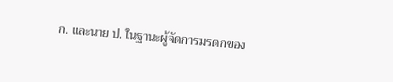ก. และนาย ป. ในฐานะผู้จัดการมรดกของ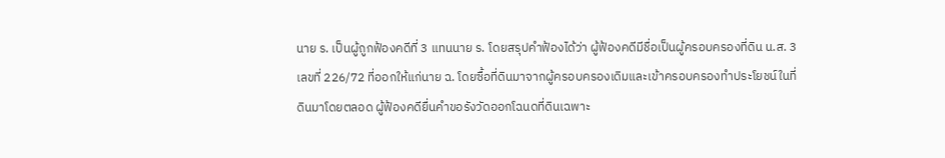นาย ร. เป็นผู้ถูกฟ้องคดีที่ 3 แทนนาย ร. โดยสรุปคำฟ้องได้ว่า ผู้ฟ้องคดีมีชื่อเป็นผู้ครอบครองที่ดิน น.ส. 3 เลขที่ 226/72 ที่ออกให้แก่นาย ฉ. โดยซื้อที่ดินมาจากผู้ครอบครองเดิมและเข้าครอบครองทำประโยชน์ในที่ดินมาโดยตลอด ผู้ฟ้องคดียื่นคำขอรังวัดออกโฉนดที่ดินเฉพาะ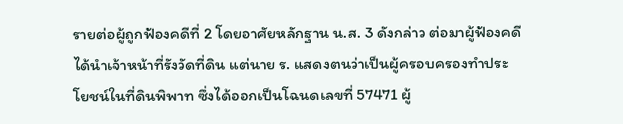รายต่อผู้ถูกฟ้องคดีที่ 2 โดยอาศัยหลักฐาน น.ส. 3 ดังกล่าว ต่อมาผู้ฟ้องคดีได้นำเจ้าหน้าที่รังวัดที่ดิน แต่นาย ร. แสดงตนว่าเป็นผู้ครอบครองทำประโยชน์ในที่ดินพิพาท ซึ่งได้ออกเป็นโฉนดเลขที่ 57471 ผู้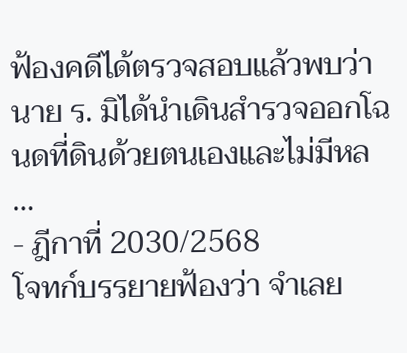ฟ้องคดีได้ตรวจสอบแล้วพบว่า นาย ร. มิได้นำเดินสำรวจออกโฉนดที่ดินด้วยตนเองและไม่มีหล …
- ฎีกาที่ 2030/2568
โจทก์บรรยายฟ้องว่า จำเลย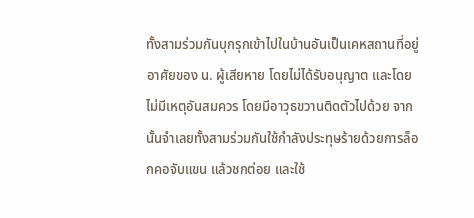ทั้งสามร่วมกันบุกรุกเข้าไปในบ้านอันเป็นเคหสถานที่อยู่อาศัยของ น. ผู้เสียหาย โดยไม่ได้รับอนุญาต และโดยไม่มีเหตุอันสมควร โดยมีอาวุธขวานติดตัวไปด้วย จากนั้นจำเลยทั้งสามร่วมกันใช้กำลังประทุษร้ายด้วยการล็อกคอจับแขน แล้วชกต่อย และใช้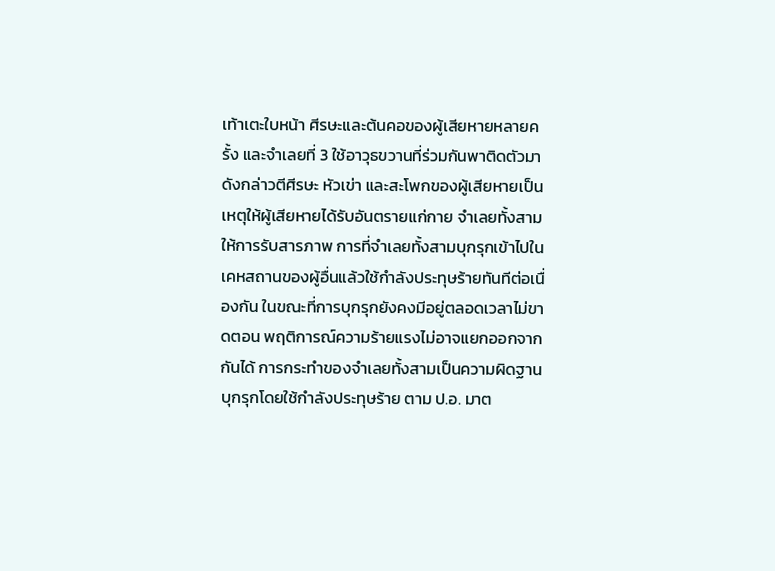เท้าเตะใบหน้า ศีรษะและต้นคอของผู้เสียหายหลายครั้ง และจำเลยที่ 3 ใช้อาวุธขวานที่ร่วมกันพาติดตัวมาดังกล่าวตีศีรษะ หัวเข่า และสะโพกของผู้เสียหายเป็นเหตุให้ผู้เสียหายได้รับอันตรายแก่กาย จำเลยทั้งสามให้การรับสารภาพ การที่จำเลยทั้งสามบุกรุกเข้าไปในเคหสถานของผู้อื่นแล้วใช้กำลังประทุษร้ายทันทีต่อเนื่องกัน ในขณะที่การบุกรุกยังคงมีอยู่ตลอดเวลาไม่ขาดตอน พฤติการณ์ความร้ายแรงไม่อาจแยกออกจากกันได้ การกระทำของจำเลยทั้งสามเป็นความผิดฐานบุกรุกโดยใช้กำลังประทุษร้าย ตาม ป.อ. มาต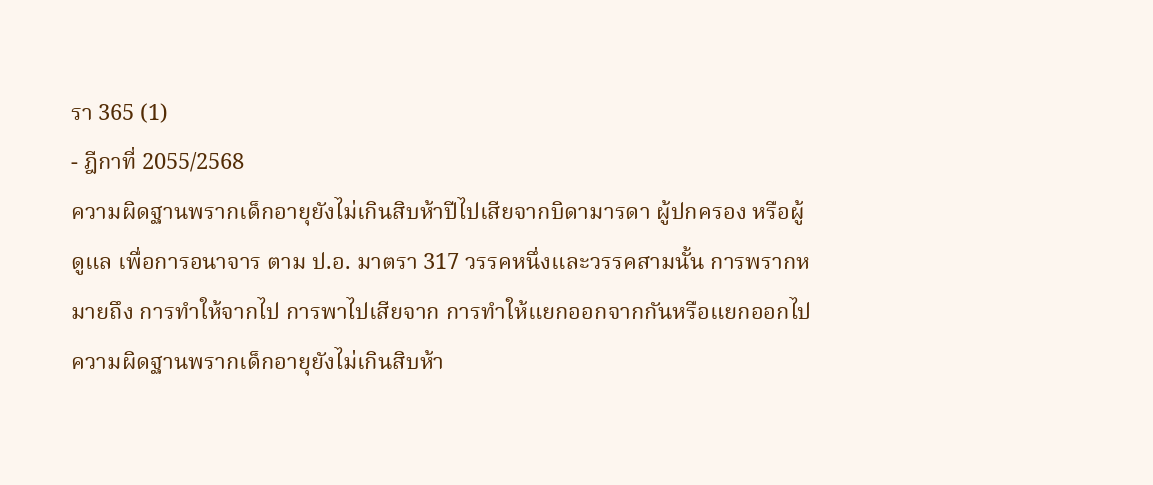รา 365 (1)
- ฎีกาที่ 2055/2568
ความผิดฐานพรากเด็กอายุยังไม่เกินสิบห้าปีไปเสียจากบิดามารดา ผู้ปกครอง หรือผู้ดูแล เพื่อการอนาจาร ตาม ป.อ. มาตรา 317 วรรคหนึ่งและวรรคสามนั้น การพรากหมายถึง การทำให้จากไป การพาไปเสียจาก การทำให้แยกออกจากกันหรือแยกออกไป ความผิดฐานพรากเด็กอายุยังไม่เกินสิบห้า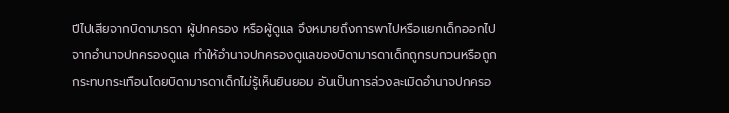ปีไปเสียจากบิดามารดา ผู้ปกครอง หรือผู้ดูแล จึงหมายถึงการพาไปหรือแยกเด็กออกไปจากอำนาจปกครองดูแล ทำให้อำนาจปกครองดูแลของบิดามารดาเด็กถูกรบกวนหรือถูกกระทบกระเทือนโดยบิดามารดาเด็กไม่รู้เห็นยินยอม อันเป็นการล่วงละเมิดอำนาจปกครอ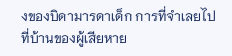งของบิดามารดาเด็ก การที่จำเลยไปที่บ้านของผู้เสียหาย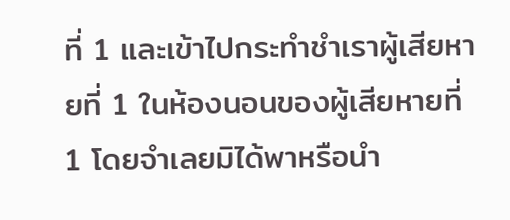ที่ 1 และเข้าไปกระทำชำเราผู้เสียหายที่ 1 ในห้องนอนของผู้เสียหายที่ 1 โดยจำเลยมิได้พาหรือนำ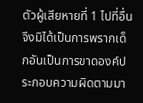ตัวผู้เสียหายที่ 1 ไปที่อื่น จึงมิได้เป็นการพรากเด็กอันเป็นการขาดองค์ประกอบความผิดตามมา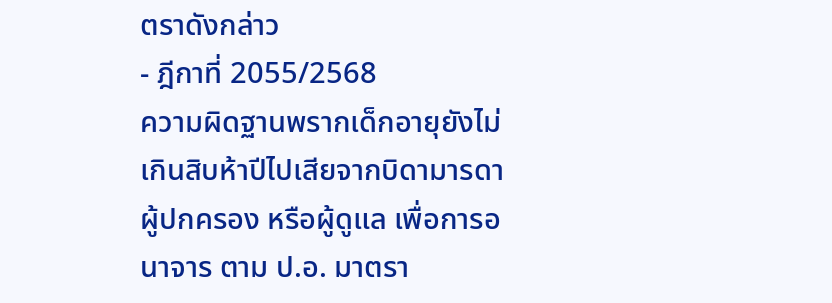ตราดังกล่าว
- ฎีกาที่ 2055/2568
ความผิดฐานพรากเด็กอายุยังไม่เกินสิบห้าปีไปเสียจากบิดามารดา ผู้ปกครอง หรือผู้ดูแล เพื่อการอนาจาร ตาม ป.อ. มาตรา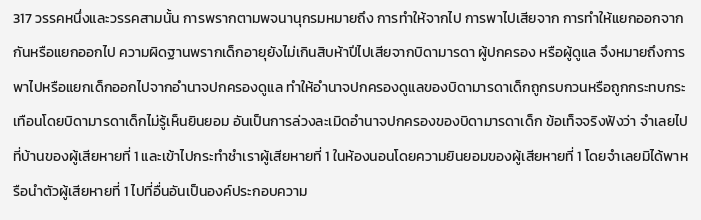317 วรรคหนึ่งและวรรคสามนั้น การพรากตามพจนานุกรมหมายถึง การทำให้จากไป การพาไปเสียจาก การทำให้แยกออกจากกันหรือแยกออกไป ความผิดฐานพรากเด็กอายุยังไม่เกินสิบห้าปีไปเสียจากบิดามารดา ผู้ปกครอง หรือผู้ดูแล จึงหมายถึงการพาไปหรือแยกเด็กออกไปจากอำนาจปกครองดูแล ทำให้อำนาจปกครองดูแลของบิดามารดาเด็กถูกรบกวนหรือถูกกระทบกระเทือนโดยบิดามารดาเด็กไม่รู้เห็นยินยอม อันเป็นการล่วงละเมิดอำนาจปกครองของบิดามารดาเด็ก ข้อเท็จจริงฟังว่า จำเลยไปที่บ้านของผู้เสียหายที่ 1 และเข้าไปกระทำชำเราผู้เสียหายที่ 1 ในห้องนอนโดยความยินยอมของผู้เสียหายที่ 1 โดยจำเลยมิได้พาหรือนำตัวผู้เสียหายที่ 1 ไปที่อื่นอันเป็นองค์ประกอบความ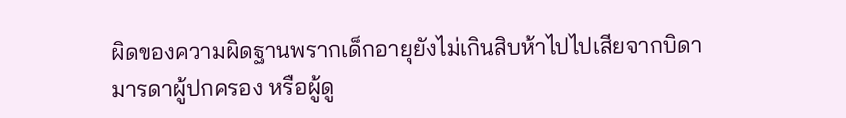ผิดของความผิดฐานพรากเด็กอายุยังไม่เกินสิบห้าไปไปเสียจากบิดามารดาผู้ปกครอง หรือผู้ดู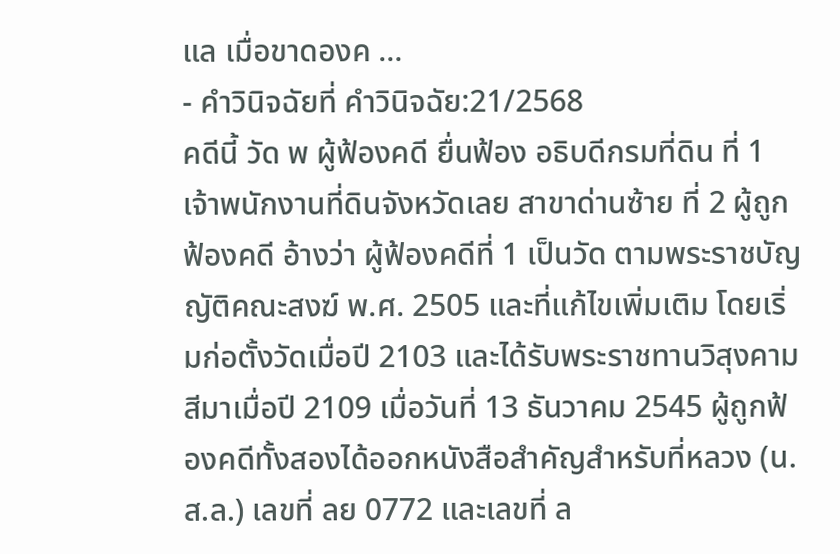แล เมื่อขาดองค …
- คำวินิจฉัยที่ คำวินิจฉัย:21/2568
คดีนี้ วัด พ ผู้ฟ้องคดี ยื่นฟ้อง อธิบดีกรมที่ดิน ที่ 1 เจ้าพนักงานที่ดินจังหวัดเลย สาขาด่านซ้าย ที่ 2 ผู้ถูกฟ้องคดี อ้างว่า ผู้ฟ้องคดีที่ 1 เป็นวัด ตามพระราชบัญญัติคณะสงฆ์ พ.ศ. 2505 และที่แก้ไขเพิ่มเติม โดยเริ่มก่อตั้งวัดเมื่อปี 2103 และได้รับพระราชทานวิสุงคามสีมาเมื่อปี 2109 เมื่อวันที่ 13 ธันวาคม 2545 ผู้ถูกฟ้องคดีทั้งสองได้ออกหนังสือสำคัญสำหรับที่หลวง (น.ส.ล.) เลขที่ ลย 0772 และเลขที่ ล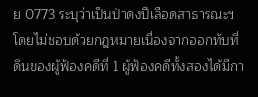ย 0773 ระบุว่าเป็นป่าดงปีเลือดสาธารณะฯ โดยไม่ชอบด้วยกฎหมายเนื่องจากออกทับที่ดินของผู้ฟ้องคดีที่ 1 ผู้ฟ้องคดีทั้งสองได้มีกา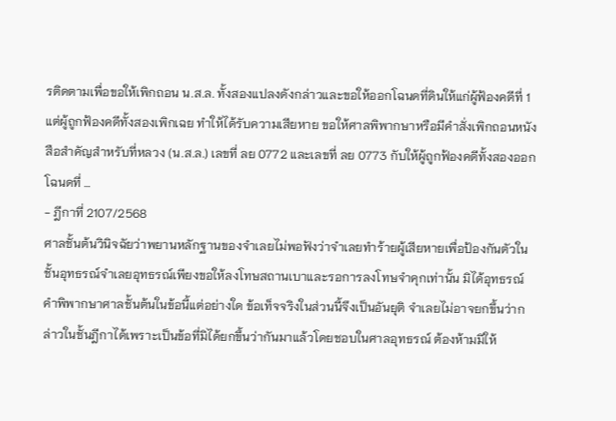รติดตามเพื่อขอให้เพิกถอน น.ส.ล. ทั้งสองแปลงดังกล่าวและขอให้ออกโฉนดที่ดินให้แก่ผู้ฟ้องคดีที่ 1 แต่ผู้ถูกฟ้องคดีทั้งสองเพิกเฉย ทำให้ได้รับความเสียหาย ขอให้ศาลพิพากษาหรือมีคำสั่งเพิกถอนหนังสือสำคัญสำหรับที่หลวง (น.ส.ล.) เลขที่ ลย 0772 และเลขที่ ลย 0773 กับให้ผู้ถูกฟ้องคดีทั้งสองออกโฉนดที่ …
- ฎีกาที่ 2107/2568
ศาลชั้นต้นวินิจฉัยว่าพยานหลักฐานของจำเลยไม่พอฟังว่าจำเลยทำร้ายผู้เสียหายเพื่อป้องกันตัวในชั้นอุทธรณ์จำเลยอุทธรณ์เพียงขอให้ลงโทษสถานเบาและรอการลงโทษจำคุกเท่านั้น มิได้อุทธรณ์คำพิพากษาศาลชั้นต้นในข้อนี้แต่อย่างใด ข้อเท็จจริงในส่วนนี้จึงเป็นอันยุติ จำเลยไม่อาจยกขึ้นว่ากล่าวในชั้นฎีกาได้เพราะเป็นข้อที่มิได้ยกขึ้นว่ากันมาแล้วโดยชอบในศาลอุทธรณ์ ต้องห้ามมิให้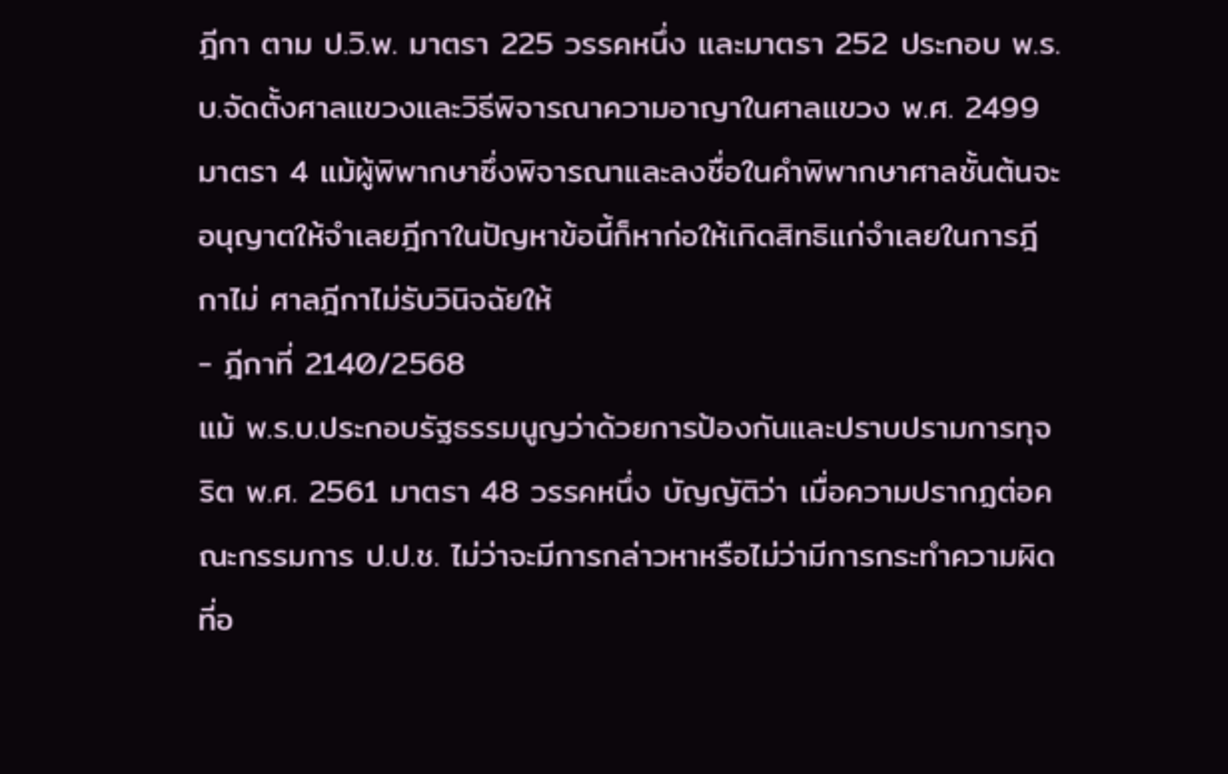ฎีกา ตาม ป.วิ.พ. มาตรา 225 วรรคหนึ่ง และมาตรา 252 ประกอบ พ.ร.บ.จัดตั้งศาลแขวงและวิธีพิจารณาความอาญาในศาลแขวง พ.ศ. 2499 มาตรา 4 แม้ผู้พิพากษาซึ่งพิจารณาและลงชื่อในคำพิพากษาศาลชั้นต้นจะอนุญาตให้จำเลยฎีกาในปัญหาข้อนี้ก็หาก่อให้เกิดสิทธิแก่จำเลยในการฎีกาไม่ ศาลฎีกาไม่รับวินิจฉัยให้
- ฎีกาที่ 2140/2568
แม้ พ.ร.บ.ประกอบรัฐธรรมนูญว่าด้วยการป้องกันและปราบปรามการทุจริต พ.ศ. 2561 มาตรา 48 วรรคหนึ่ง บัญญัติว่า เมื่อความปรากฏต่อคณะกรรมการ ป.ป.ช. ไม่ว่าจะมีการกล่าวหาหรือไม่ว่ามีการกระทำความผิดที่อ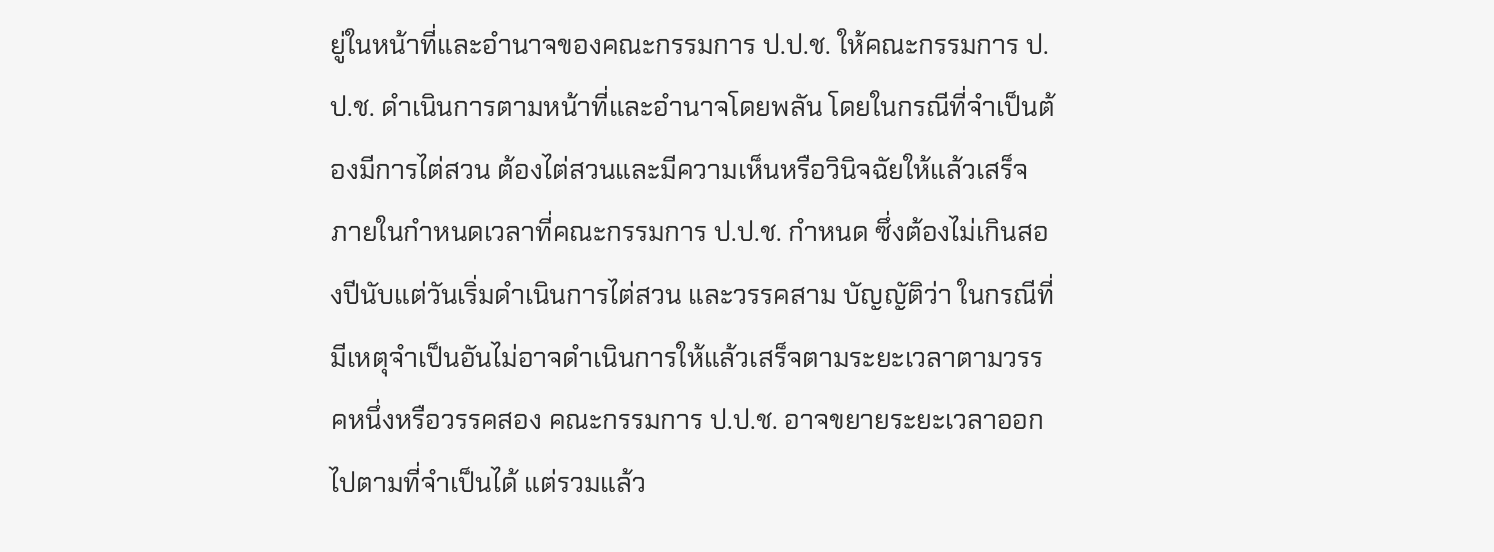ยู่ในหน้าที่และอำนาจของคณะกรรมการ ป.ป.ช. ให้คณะกรรมการ ป.ป.ช. ดำเนินการตามหน้าที่และอำนาจโดยพลัน โดยในกรณีที่จำเป็นต้องมีการไต่สวน ต้องไต่สวนและมีความเห็นหรือวินิจฉัยให้แล้วเสร็จภายในกำหนดเวลาที่คณะกรรมการ ป.ป.ช. กำหนด ซึ่งต้องไม่เกินสองปีนับแต่วันเริ่มดำเนินการไต่สวน และวรรคสาม บัญญัติว่า ในกรณีที่มีเหตุจำเป็นอันไม่อาจดำเนินการให้แล้วเสร็จตามระยะเวลาตามวรรคหนึ่งหรือวรรคสอง คณะกรรมการ ป.ป.ช. อาจขยายระยะเวลาออกไปตามที่จำเป็นได้ แต่รวมแล้ว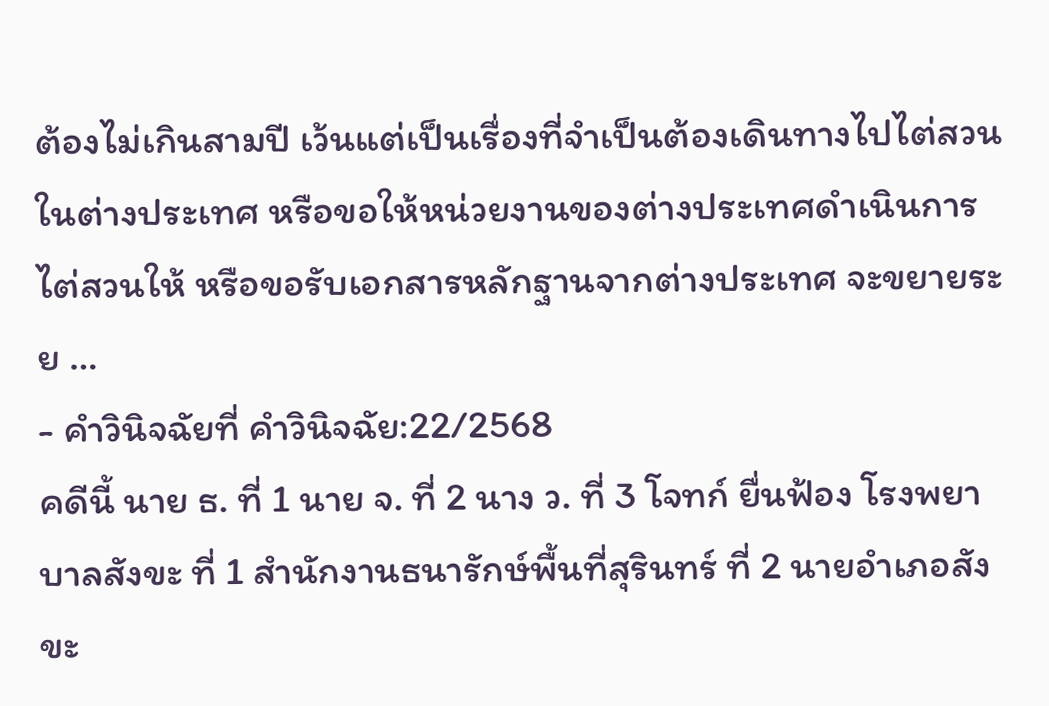ต้องไม่เกินสามปี เว้นแต่เป็นเรื่องที่จำเป็นต้องเดินทางไปไต่สวนในต่างประเทศ หรือขอให้หน่วยงานของต่างประเทศดำเนินการไต่สวนให้ หรือขอรับเอกสารหลักฐานจากต่างประเทศ จะขยายระย …
- คำวินิจฉัยที่ คำวินิจฉัย:22/2568
คดีนี้ นาย ธ. ที่ 1 นาย จ. ที่ 2 นาง ว. ที่ 3 โจทก์ ยื่นฟ้อง โรงพยาบาลสังขะ ที่ 1 สำนักงานธนารักษ์พื้นที่สุรินทร์ ที่ 2 นายอำเภอสังขะ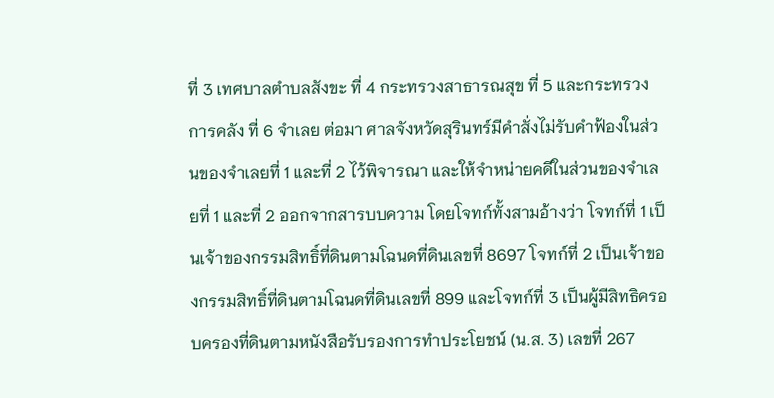ที่ 3 เทศบาลตำบลสังขะ ที่ 4 กระทรวงสาธารณสุข ที่ 5 และกระทรวงการคลัง ที่ 6 จำเลย ต่อมา ศาลจังหวัดสุรินทร์มีคำสั่งไม่รับคำฟ้องในส่วนของจำเลยที่ 1 และที่ 2 ไว้พิจารณา และให้จำหน่ายคดีในส่วนของจำเลยที่ 1 และที่ 2 ออกจากสารบบความ โดยโจทก์ทั้งสามอ้างว่า โจทก์ที่ 1 เป็นเจ้าของกรรมสิทธิ์ที่ดินตามโฉนดที่ดินเลขที่ 8697 โจทก์ที่ 2 เป็นเจ้าของกรรมสิทธิ์ที่ดินตามโฉนดที่ดินเลขที่ 899 และโจทก์ที่ 3 เป็นผู้มีสิทธิครอบครองที่ดินตามหนังสือรับรองการทำประโยชน์ (น.ส. 3) เลขที่ 267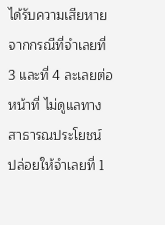ได้รับความเสียหายจากกรณีที่จำเลยที่ 3 และที่ 4 ละเลยต่อหน้าที่ ไม่ดูแลทางสาธารณประโยชน์ ปล่อยให้จำเลยที่ 1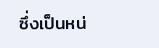ซึ่งเป็นหน่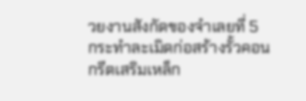วยงานสังกัดของจำเลยที่ 5 กระทำละเมิดก่อสร้างรั้วคอนกรีตเสริมเหล็ก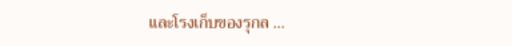และโรงเก็บของรุกล …